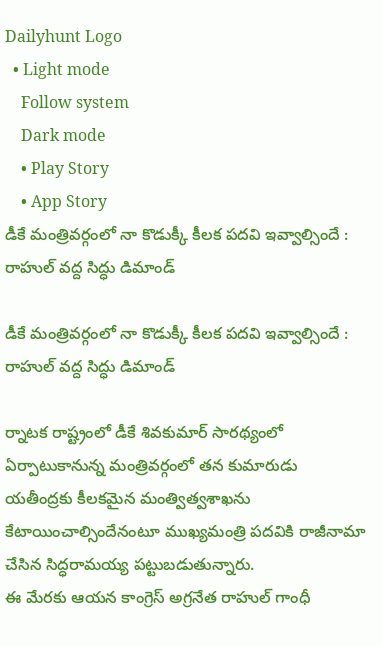Dailyhunt Logo
  • Light mode
    Follow system
    Dark mode
    • Play Story
    • App Story
డీకే మంత్రివర్గంలో నా కొడుక్కీ కీలక పదవి ఇవ్వాల్సిందే : రాహుల్ వద్ద సిద్ధు డిమాండ్

డీకే మంత్రివర్గంలో నా కొడుక్కీ కీలక పదవి ఇవ్వాల్సిందే : రాహుల్ వద్ద సిద్ధు డిమాండ్

ర్నాటక రాష్ట్రంలో డీకే శివకుమార్ సారథ్యంలో ఏర్పాటుకానున్న మంత్రివర్గంలో తన కుమారుడు యతీంద్రకు కీలకమైన మంత్విత్వశాఖను కేటాయించాల్సిందేనంటూ ముఖ్యమంత్రి పదవికి రాజీనామా చేసిన సిద్ధరామయ్య పట్టుబడుతున్నారు.
ఈ మేరకు ఆయన కాంగ్రెస్ అగ్రనేత రాహుల్ గాంధీ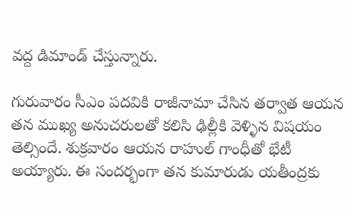వద్ద డిమాండ్ చేస్తున్నారు.

గురువారం సీఎం పదవికి రాజీనామా చేసిన తర్వాత ఆయన తన ముఖ్య అనుచరులతో కలిసి ఢిల్లీకి వెళ్ళిన విషయం తెల్సిందే. శుక్రవారం ఆయన రాహుల్ గాంధీతో భేటీ అయ్యారు. ఈ సందర్భంగా తన కుమారుడు యతీంద్రకు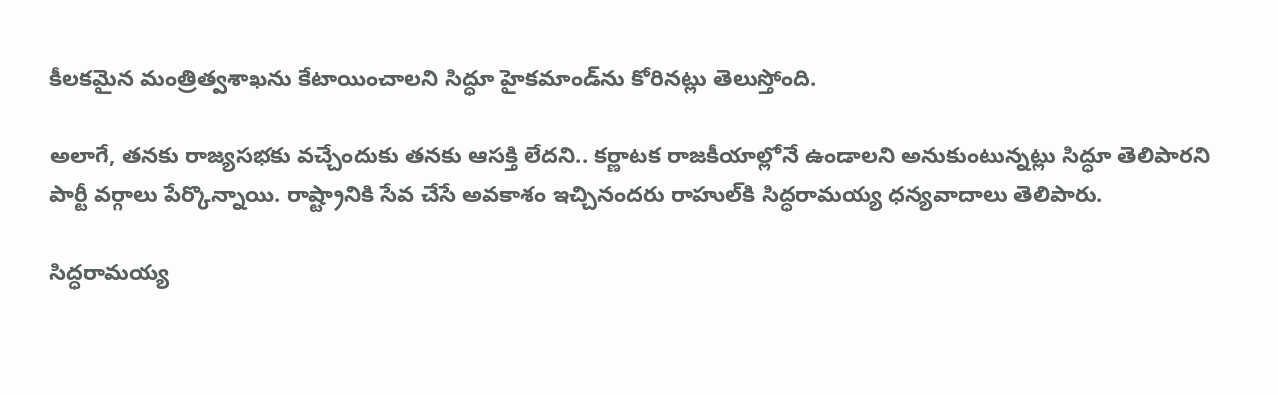కీలకమైన మంత్రిత్వశాఖను కేటాయించాలని సిద్ధూ హైకమాండ్‌ను కోరినట్లు తెలుస్తోంది.

అలాగే, తనకు రాజ్యసభకు వచ్చేందుకు తనకు ఆసక్తి లేదని.. కర్ణాటక రాజకీయాల్లోనే ఉండాలని అనుకుంటున్నట్లు సిద్ధూ తెలిపారని పార్టీ వర్గాలు పేర్కొన్నాయి. రాష్ట్రానికి సేవ చేసే అవకాశం ఇచ్చినందరు రాహుల్‌కి సిద్ధరామయ్య ధన్యవాదాలు తెలిపారు.

సిద్ధరామయ్య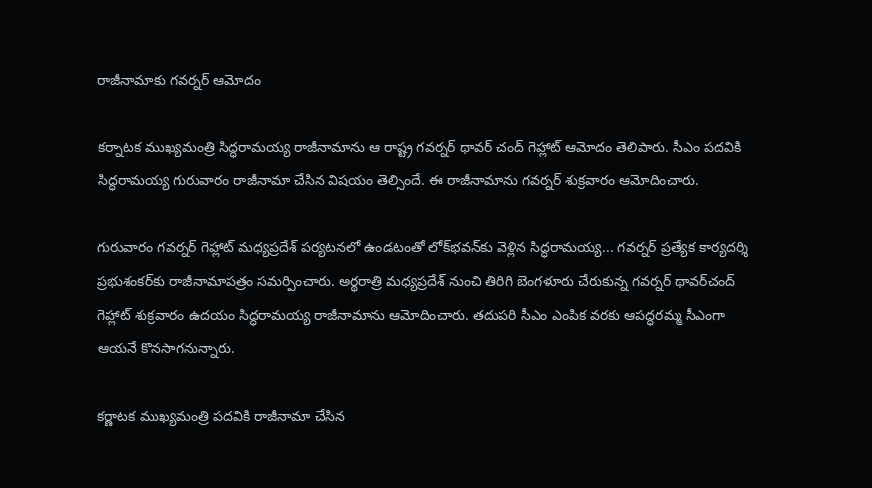రాజీనామాకు గవర్నర్ ఆమోదం

కర్నాటక ముఖ్యమంత్రి సిద్ధరామయ్య రాజీనామాను ఆ రాష్ట్ర గవర్నర్ థావర్ చంద్ గెహ్లాట్ ఆమోదం తెలిపారు. సీఎం పదవికి సిద్ధరామయ్య గురువారం రాజీనామా చేసిన విషయం తెల్సిందే. ఈ రాజీనామాను గవర్నర్ శుక్రవారం ఆమోదించారు.

గురువారం గవర్నర్‌ గెహ్లాట్ మధ్యప్రదేశ్‌ పర్యటనలో ఉండటంతో లోక్‌భవన్‌కు వెళ్లిన సిద్ధరామయ్య... గవర్నర్‌ ప్రత్యేక కార్యదర్శి ప్రభుశంకర్‌కు రాజీనామాపత్రం సమర్పించారు. అర్థరాత్రి మధ్యప్రదేశ్‌ నుంచి తిరిగి బెంగళూరు చేరుకున్న గవర్నర్‌ థావర్‌చంద్‌ గెహ్లాట్‌ శుక్రవారం ఉదయం సిద్ధరామయ్య రాజీనామాను ఆమోదించారు. తదుపరి సీఎం ఎంపిక వరకు ఆపద్ధరమ్మ సీఎంగా ఆయనే కొనసాగనున్నారు.

కర్ణాటక ముఖ్యమంత్రి పదవికి రాజీనామా చేసిన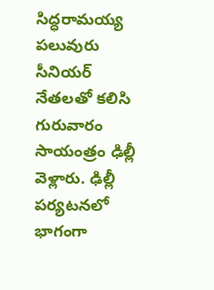సిద్ధరామయ్య పలువురు సీనియర్‌ నేతలతో కలిసి గురువారం సాయంత్రం ఢిల్లీ వెళ్లారు. ఢిల్లీ పర్యటనలో భాగంగా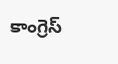కాంగ్రెస్‌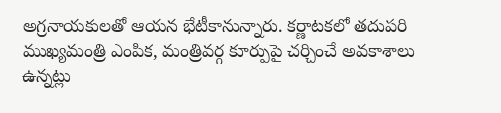అగ్రనాయకులతో ఆయన భేటీకానున్నారు. కర్ణాటకలో తదుపరి ముఖ్యమంత్రి ఎంపిక, మంత్రివర్గ కూర్పుపై చర్చించే అవకాశాలు ఉన్నట్లు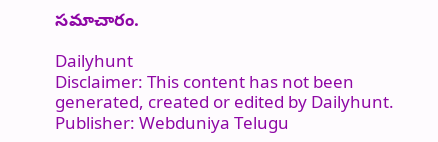సమాచారం.

Dailyhunt
Disclaimer: This content has not been generated, created or edited by Dailyhunt. Publisher: Webduniya Telugu